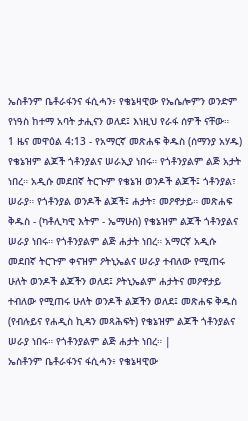ኤስቶንም ቤቶራፋንና ፋሲሓን፥ የቄኔዛዊው የኤሴሎምን ወንድም የነዓስ ከተማ አባት ታሒናን ወለደ፤ እነዚህ የራፋ ሰዎች ናቸው።
1 ዜና መዋዕል 4:13 - የአማርኛ መጽሐፍ ቅዱስ (ሰማንያ አሃዱ) የቄኔዝም ልጆች ጎቶንያልና ሠራኢያ ነበሩ። የጎቶንያልም ልጅ አታት ነበረ። አዲሱ መደበኛ ትርጒም የቄኔዝ ወንዶች ልጆች፤ ጎቶንያል፣ ሠራያ። የጎቶንያል ወንዶች ልጆች፤ ሐታት፣ መዖኖታይ። መጽሐፍ ቅዱስ - (ካቶሊካዊ እትም - ኤማሁስ) የቄኔዝም ልጆች ጎቶንያልና ሠራያ ነበሩ። የጎቶንያልም ልጅ ሐታት ነበረ። አማርኛ አዲሱ መደበኛ ትርጉም ቀናዝም ዖትኒኤልና ሠራያ ተብለው የሚጠሩ ሁለት ወንዶች ልጆችን ወለደ፤ ዖትኒኤልም ሐታትና መዖኖታይ ተብለው የሚጠሩ ሁለት ወንዶች ልጆችን ወለደ፤ መጽሐፍ ቅዱስ (የብሉይና የሐዲስ ኪዳን መጻሕፍት) የቄኔዝም ልጆች ጎቶንያልና ሠራያ ነበሩ። የጎቶንያልም ልጅ ሐታት ነበረ። |
ኤስቶንም ቤቶራፋንና ፋሲሓን፥ የቄኔዛዊው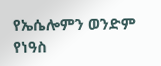የኤሴሎምን ወንድም የነዓስ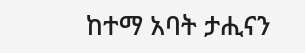ከተማ አባት ታሒናን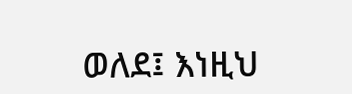ወለደ፤ እነዚህ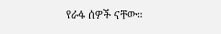የራፋ ሰዎች ናቸው።